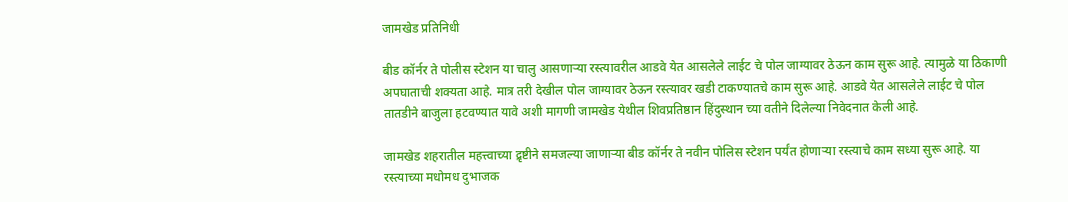जामखेड प्रतिनिधी

बीड कॉर्नर ते पोलीस स्टेशन या चालु आसणार्‍या रस्त्यावरील आडवे येत आसलेले लाईट चे पोल जाग्यावर ठेऊन काम सुरू आहे. त्यामुळे या ठिकाणी अपघाताची शक्यता आहे. मात्र तरी देखील पोल जाग्यावर ठेऊन रस्त्यावर खडी टाकण्यातचे काम सुरू आहे. आडवे येत आसलेले लाईट चे पोल तातडीने बाजुला हटवण्यात यावे अशी मागणी जामखेड येथील शिवप्रतिष्ठान हिंदुस्थान च्या वतीने दिलेल्या निवेदनात केली आहे.

जामखेड शहरातील महत्त्वाच्या द्रृष्टीने समजल्या जाणाऱ्या बीड कॉर्नर ते नवीन पोलिस स्टेशन पर्यंत होणार्‍या रस्त्याचे काम सध्या सुरू आहे. या रस्त्याच्या मधोमध दुभाजक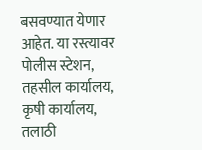बसवण्यात येणार आहेत. या रस्त्यावर पोलीस स्टेशन, तहसील कार्यालय, कृषी कार्यालय, तलाठी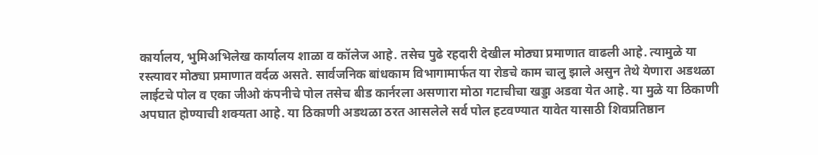कार्यालय, भुमिअभिलेख कार्यालय शाळा व कॉलेज आहे. तसेच पुढे रहदारी देखील मोठ्या प्रमाणात वाढली आहे. त्यामुळे या रस्त्यावर मोठ्या प्रमाणात वर्दळ असते. सार्वजनिक बांधकाम विभागामार्फत या रोडचे काम चालु झाले असुन तेथे येणारा अडथळा लाईटचे पोल व एका जीओ कंपनीचे पोल तसेच बीड कार्नरला असणारा मोठा गटाचीचा खड्डा अडवा येत आहे. या मुळे या ठिकाणी अपघात होण्याची शक्यता आहे. या ठिकाणी अडथळा ठरत आसलेले सर्व पोल हटवण्यात यावेत यासाठी शिवप्रतिष्ठान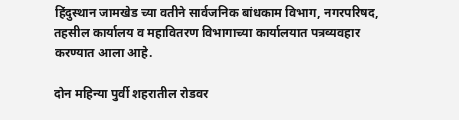हिंदुस्थान जामखेड च्या वतीने सार्वजनिक बांधकाम विभाग, नगरपरिषद, तहसील कार्यालय व महावितरण विभागाच्या कार्यालयात पत्रव्यवहार करण्यात आला आहे.

दोन महिन्या पुर्वी शहरातील रोडवर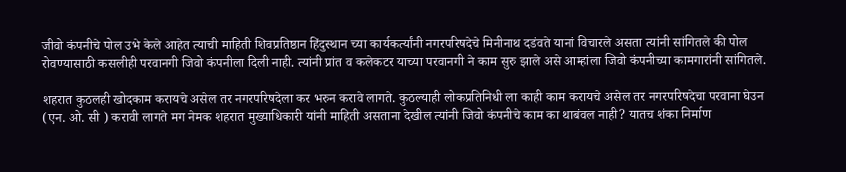जीवो कंपनीचे पोल उभे केले आहेत त्याची माहिती शिवप्रतिष्ठान हिंदुस्थान च्या कार्यकर्त्यांनी नगरपरिषदेचे मिनीनाथ दडंवते यानां विचारले असता त्यांनी सांगितले की पोल रोवण्यासाठी कसलीही परवानगी जिवो कंपनीला दिली नाही. त्यांनी प्रांत व कलेकटर याच्या परवानगी ने काम सुरु झाले असे आम्हांला जिवो कंपनीच्या कामगारांनी सांगितले.

शहरात कुठलही खोदकाम करायचे असेल तर नगरपरिषदेला कर भरुन करावे लागते. कुठल्याही लोकप्रतिनिधी ला काही काम करायचे असेल तर नगरपरिषदेचा परवाना घेउन (एन. ओ. सी ) करावी लागते मग नेमक शहरात मुख्याधिकारी यांनी माहिती असताना देखील त्यांनी जिवो कंपनीचे काम का थाबंवल नाही? यातच शंका निर्माण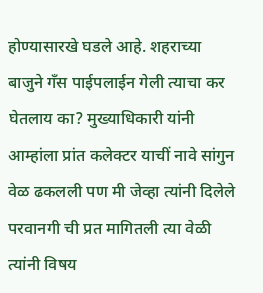होण्यासारखे घडले आहे. शहराच्या बाजुने गँस पाईपलाईन गेली त्याचा कर घेतलाय का? मुख्याधिकारी यांनी आम्हांला प्रांत कलेक्टर याचीं नावे सांगुन वेळ ढकलली पण मी जेव्हा त्यांनी दिलेले परवानगी ची प्रत मागितली त्या वेळी त्यांनी विषय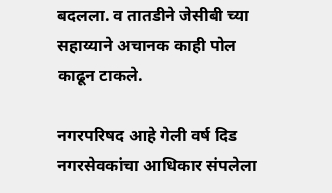बदलला. व तातडीने जेसीबी च्या सहाय्याने अचानक काही पोल काढून टाकले.

नगरपरिषद आहे गेली वर्ष दिड नगरसेवकांचा आधिकार संपलेला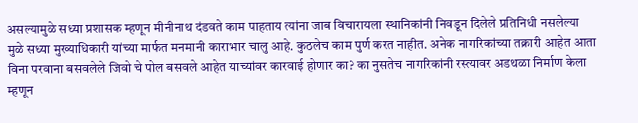असल्यामुळे सध्या प्रशासक म्हणून मीनीनाथ दंडवते काम पाहताय त्यांना जाब विचारायला स्थानिकांनी निवडून दिलेले प्रतिनिधी नसलेल्या मुळे सध्या मुख्याधिकारी यांच्या मार्फत मनमानी काराभार चालु आहे. कुठलेच काम पुर्ण करत नाहीत. अनेक नागरिकांच्या तक्रारी आहेत आता विना परवाना बसवलेले जिवो चे पोल बसवले आहेत याच्यांवर कारवाई होणार का? का नुसतेच नागरिकांनी रस्त्यावर अडथळा निर्माण केला म्हणून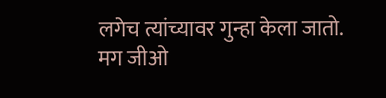लगेच त्यांच्यावर गुन्हा केला जातो. मग जीओ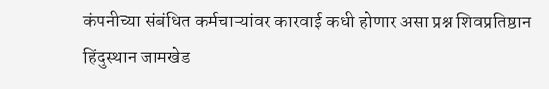कंपनीच्या संबंधित कर्मचाऱ्यांवर कारवाई कधी होणार असा प्रश्न शिवप्रतिष्ठान हिंदुस्थान जामखेड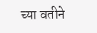च्या वतीने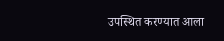उपस्थित करण्यात आला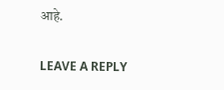आहे.

LEAVE A REPLY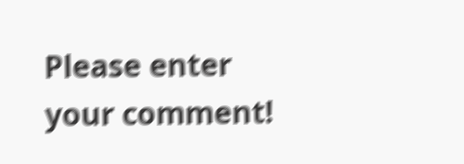Please enter your comment!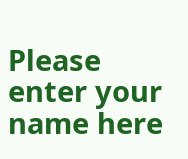Please enter your name here